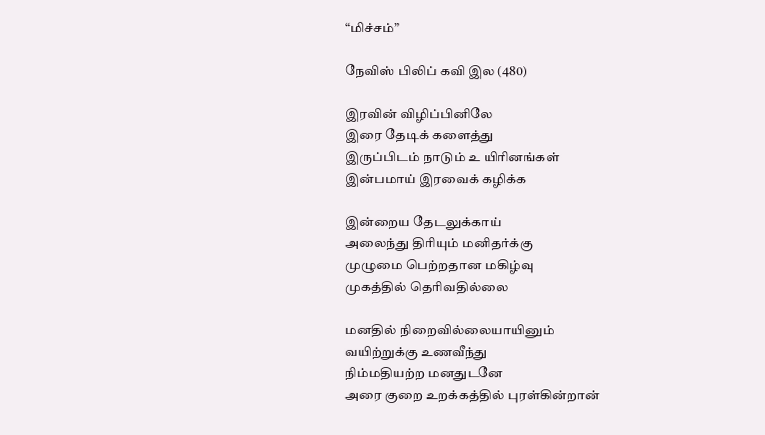“மிச்சம்”

நேவிஸ் பிலிப் கவி இல (480)

இரவின் விழிப்பினிலே
இரை தேடிக் களைத்து
இருப்பிடம் நாடும் உ யிரினங்கள்
இன்பமாய் இரவைக் கழிக்க

இன்றைய தேடலுக்காய்
அலைந்து திரியும் மனிதர்க்கு
முழுமை பெற்றதான மகிழ்வு
முகத்தில் தெரிவதில்லை

மனதில் நிறைவில்லையாயினும்
வயிற்றுக்கு உணவீந்து
நிம்மதியற்ற மனதுடனே
அரை குறை உறக்கத்தில் புரள்கின்றான்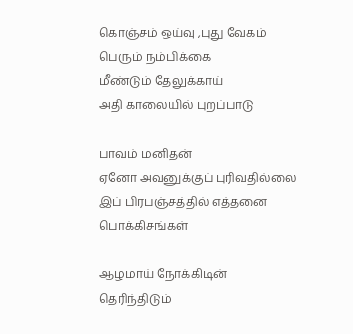கொஞ்சம் ஒய்வு ,புது வேகம்
பெரும் நம்பிக்கை
மீண்டும் தேலுக்காய்
அதி காலையில் புறப்பாடு

பாவம் மனிதன்
ஏனோ அவனுக்குப் புரிவதில்லை
இப் பிரபஞ்சத்தில் எத்தனை
பொக்கிசங்கள்

ஆழமாய் நோக்கிடின்
தெரிந்திடும்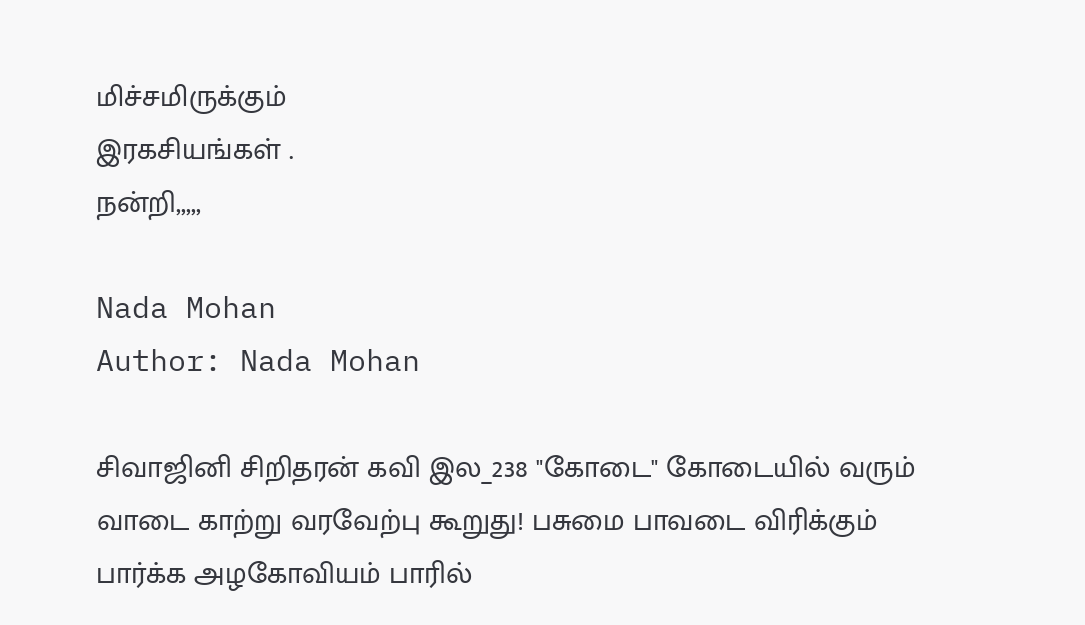மிச்சமிருக்கும்
இரகசியங்கள் .
நன்றி,,,,,

Nada Mohan
Author: Nada Mohan

சிவாஜினி சிறிதரன் கவி இல_238 "கோடை" கோடையில் வரும் வாடை காற்று வரவேற்பு கூறுது! பசுமை பாவடை விரிக்கும் பார்க்க அழகோவியம் பாரில்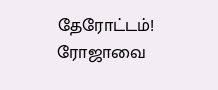தேரோட்டம்! ரோஜாவை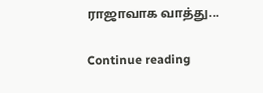ராஜாவாக வாத்து...

Continue reading